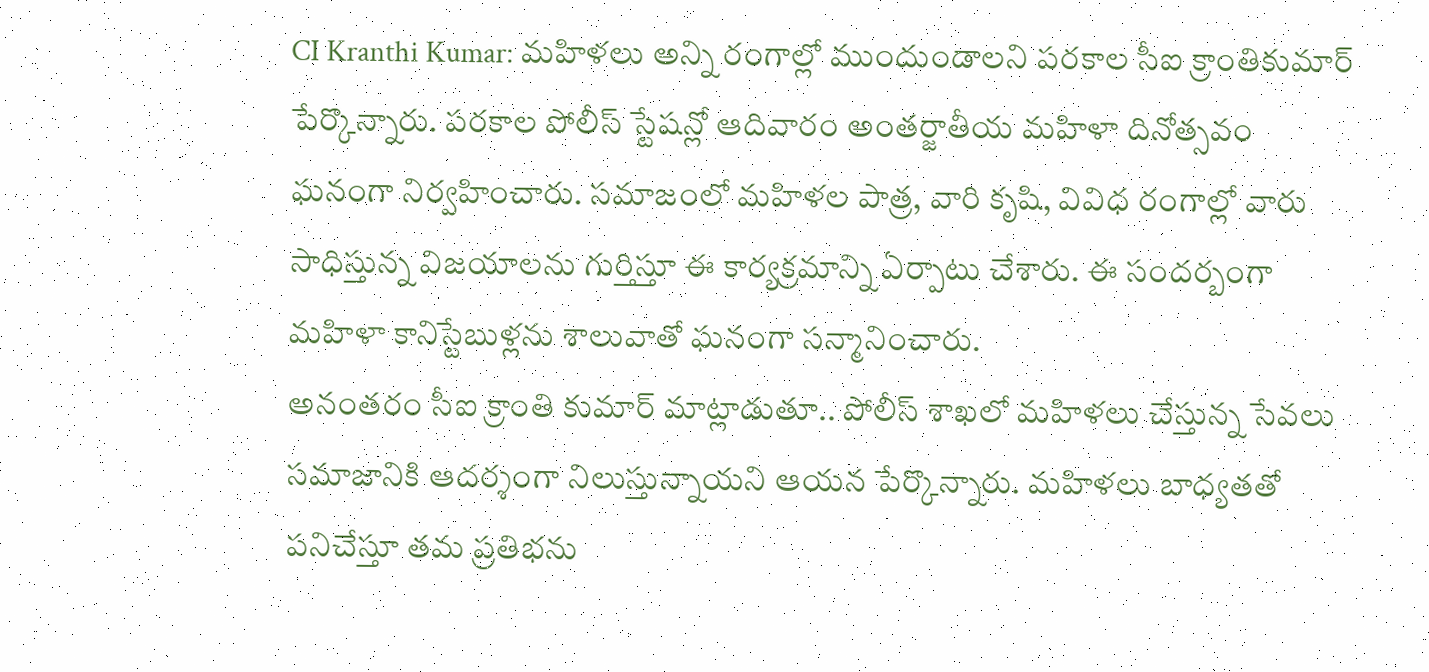CI Kranthi Kumar: మహిళలు అన్ని రంగాల్లో ముందుండాలని పరకాల సీఐ క్రాంతికుమార్ పేర్కొన్నారు. పరకాల పోలీస్ స్టేషన్లో ఆదివారం అంతర్జాతీయ మహిళా దినోత్సవం ఘనంగా నిర్వహించారు. సమాజంలో మహిళల పాత్ర, వారి కృషి, వివిధ రంగాల్లో వారు సాధిస్తున్న విజయాలను గుర్తిస్తూ ఈ కార్యక్రమాన్ని ఏర్పాటు చేశారు. ఈ సందర్బంగా మహిళా కానిస్టేబుళ్లను శాలువాతో ఘనంగా సన్మానించారు.
అనంతరం సీఐ క్రాంతి కుమార్ మాట్లాడుతూ.. పోలీస్ శాఖలో మహిళలు చేస్తున్న సేవలు సమాజానికి ఆదర్శంగా నిలుస్తున్నాయని ఆయన పేర్కొన్నారు. మహిళలు బాధ్యతతో పనిచేస్తూ తమ ప్రతిభను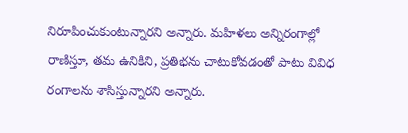నిరూపించుకుంటున్నారని అన్నారు. మహిళలు అన్నిరంగాల్లో రాణిస్తూ, తమ ఉనికిని, ప్రతిభను చాటుకోవడంతో పాటు వివిధ రంగాలను శాసిస్తున్నారని అన్నారు.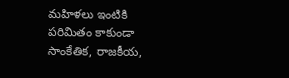మహిళలు ఇంటికి పరిమితం కాకుండా సాంకేతిక, రాజకీయ,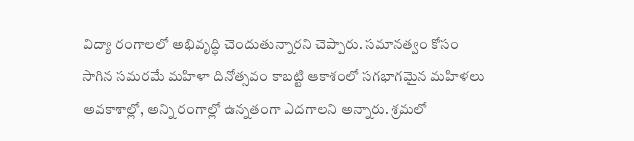విద్యా రంగాలలో అభివృద్ధి చెందుతున్నారని చెప్పారు. సమానత్వం కోసం సాగిన సమరమే మహిళా దినోత్సవం కాబట్టి ఆకాశంలో సగభాగమైన మహిళలు అవకాశాల్లో, అన్ని రంగాల్లో ఉన్నతంగా ఎదగాలని అన్నారు. శ్రమలో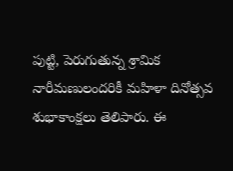పుట్టి, పెరుగుతున్న శ్రామిక నారీమణులందరికీ మహిళా దినోత్సవ శుభాకాంక్షలు తెలిపారు. ఈ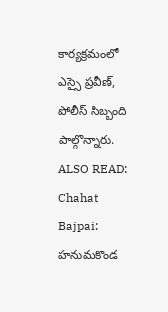కార్యక్రమంలో ఎస్సై ప్రవీణ్, పోలీస్ సిబ్బంది పాల్గొన్నారు.
ALSO READ: Chahat Bajpai: హనుమకొండ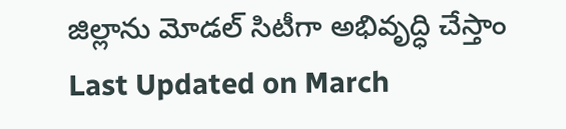జిల్లాను మోడల్ సిటీగా అభివృద్ధి చేస్తాం
Last Updated on March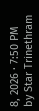8, 2026 · 7:50 PM by Star Trinethram